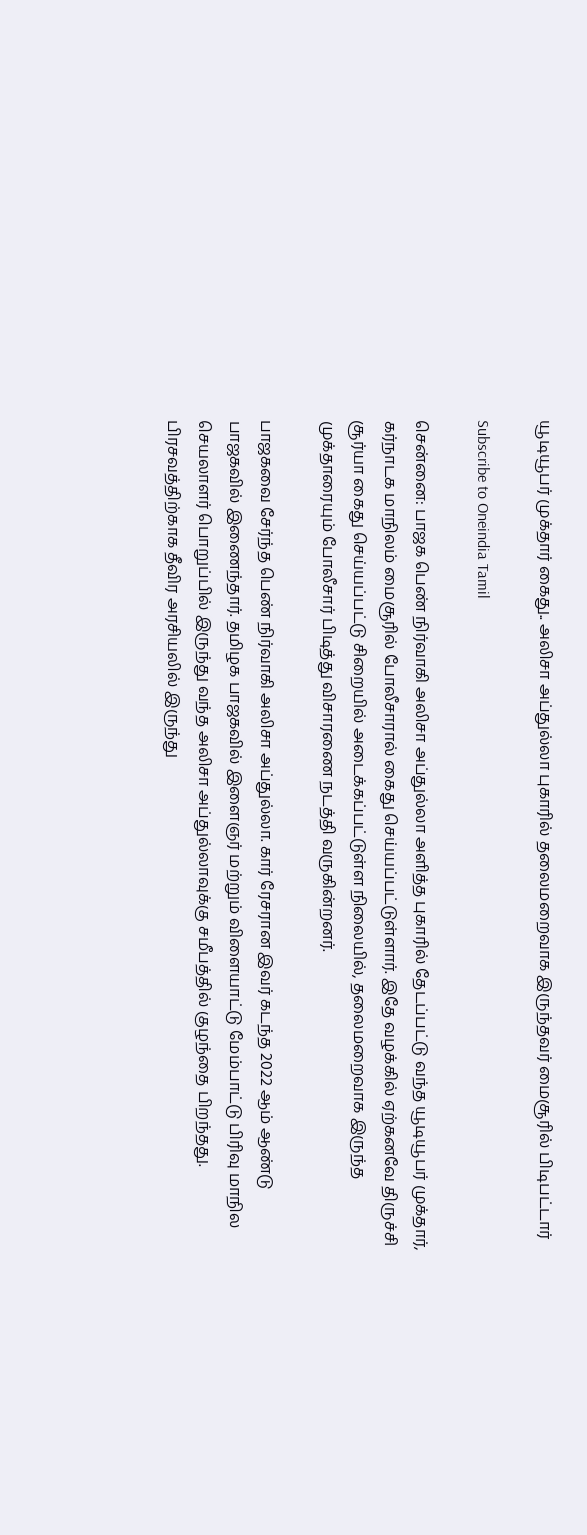யூடியூபர் முக்தார் கைது.. அலிசா அப்துல்லா புகாரில் தலைமறைவாக இருந்தவர் மைசூரில் பிடிபட்டார்

Subscribe to Oneindia Tamil

சென்னை: பாஜக பெண் நிர்வாகி அலிசா அப்துல்லா அளித்த புகாரில் தேடப்பட்டு வந்த யூடியூபர் முக்தார், கர்நாடக மாநிலம் மைசூரில் போலீசாரால் கைது செய்யப்பட்டுள்ளார். இதே வழக்கில் ஏற்கனவே திருச்சி சூர்யா கைது செய்யப்பட்டு சிறையில் அடைக்கப்பட்டுள்ள நிலையில், தலைமறைவாக இருந்த முக்தாரையும் போலீசார் பிடித்து விசாரணை நடத்தி வருகின்றனர்.

பாஜகவை சேர்ந்த பெண் நிர்வாகி அலிசா அப்துல்லா. கார் ரேசரான இவர் கடந்த 2022 ஆம் ஆண்டு பாஜகவில் இணைந்தார். தமிழக பாஜகவில் இளைஞர் மற்றும் விளையாட்டு மேம்பாட்டு பிரிவு மாநில செயலாளர் பொறுப்பில் இருந்து வந்த அலிசா அப்துல்லாவுக்கு சமீபத்தில் குழந்தை பிறந்தது. பிரசவத்திற்காக தீவிர அரசியலில் இருந்து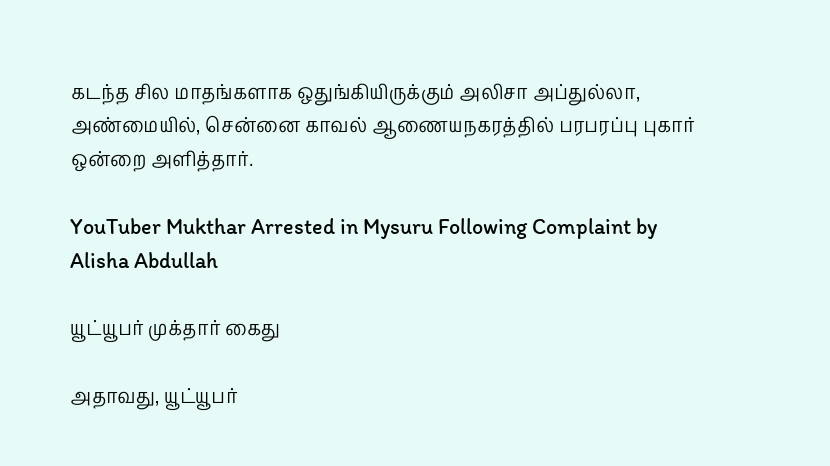கடந்த சில மாதங்களாக ஒதுங்கியிருக்கும் அலிசா அப்துல்லா, அண்மையில், சென்னை காவல் ஆணையநகரத்தில் பரபரப்பு புகார் ஒன்றை அளித்தார்.

YouTuber Mukthar Arrested in Mysuru Following Complaint by Alisha Abdullah

யூட்யூபர் முக்தார் கைது

அதாவது, யூட்யூபர்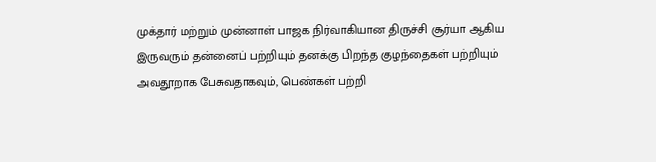முக்தார் மற்றும் முன்னாள் பாஜக நிர்வாகியான திருச்சி சூர்யா ஆகிய இருவரும் தன்னைப் பற்றியும் தனக்கு பிறந்த குழந்தைகள் பற்றியும் அவதூறாக பேசுவதாகவும், பெண்கள் பற்றி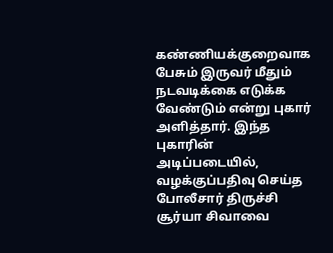கண்ணியக்குறைவாக பேசும் இருவர் மீதும் நடவடிக்கை எடுக்க வேண்டும் என்று புகார் அளித்தார். இந்த புகாரின் அடிப்படையில், வழக்குப்பதிவு செய்த போலீசார் திருச்சி சூர்யா சிவாவை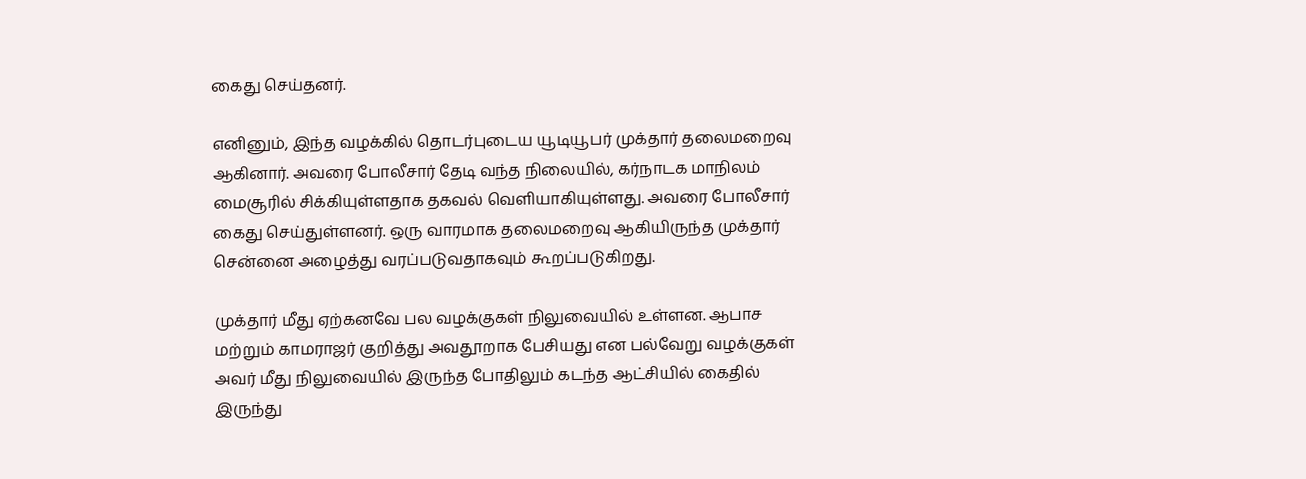கைது செய்தனர்.

எனினும், இந்த வழக்கில் தொடர்புடைய யூடியூபர் முக்தார் தலைமறைவு ஆகினார். அவரை போலீசார் தேடி வந்த நிலையில், கர்நாடக மாநிலம் மைசூரில் சிக்கியுள்ளதாக தகவல் வெளியாகியுள்ளது. அவரை போலீசார் கைது செய்துள்ளனர். ஒரு வாரமாக தலைமறைவு ஆகியிருந்த முக்தார் சென்னை அழைத்து வரப்படுவதாகவும் கூறப்படுகிறது.

முக்தார் மீது ஏற்கனவே பல வழக்குகள் நிலுவையில் உள்ளன. ஆபாச மற்றும் காமராஜர் குறித்து அவதூறாக பேசியது என பல்வேறு வழக்குகள் அவர் மீது நிலுவையில் இருந்த போதிலும் கடந்த ஆட்சியில் கைதில் இருந்து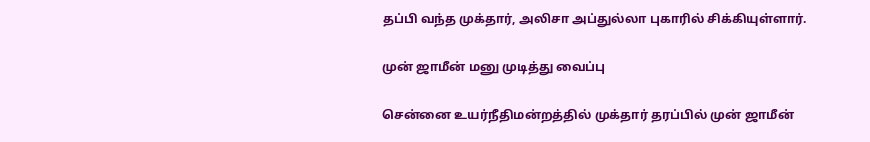தப்பி வந்த முக்தார், அலிசா அப்துல்லா புகாரில் சிக்கியுள்ளார்.

முன் ஜாமீன் மனு முடித்து வைப்பு

சென்னை உயர்நீதிமன்றத்தில் முக்தார் தரப்பில் முன் ஜாமீன்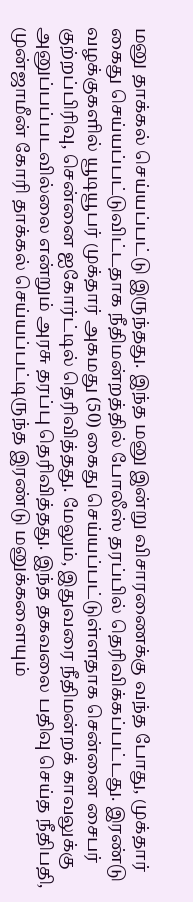மனு தாக்கல் செய்யப்பட்டு இருந்தது. இந்த மனு இன்று விசாரணைக்கு வந்த போது, முக்தார் கைது செய்யப்பட்டுவிட்டதாக நீதிமன்றத்தில் போலீஸ் தரப்பில் தெரிவிக்கப்பட்டது. இரண்டு வழக்குகளில் யூடியூபர் முக்தார் அகமது (50) கைது செய்யப்பட்டுள்ளதாக சென்னை சைபர் குற்றப்பிரிவு, சென்னை ஐகோர்ட்டில் தெரிவித்தது. மேலும், இதுவரை நீதிமன்றக் காவலுக்கு அனுப்பப்படவில்லை என்றும் அரசு தரப்பு தெரிவித்தது. இந்த தகவலை பதிவு செய்த நீதிபதி, முன்ஜாமீன் கோரி தாக்கல் செய்யப்பட்டிருந்த இரண்டு மனுக்களையும்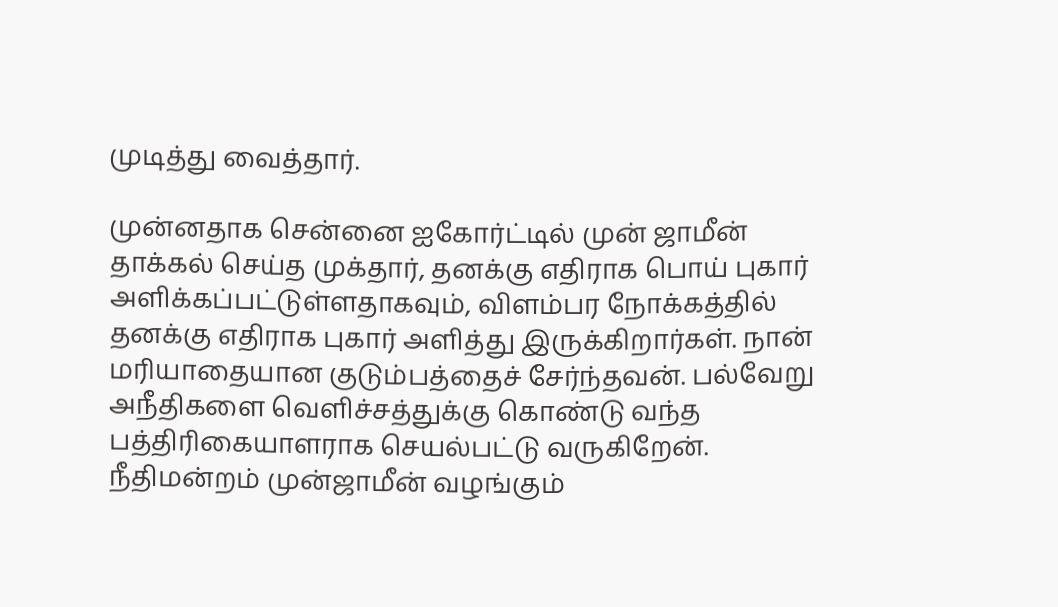முடித்து வைத்தார்.

முன்னதாக சென்னை ஐகோர்ட்டில் முன் ஜாமீன் தாக்கல் செய்த முக்தார், தனக்கு எதிராக பொய் புகார் அளிக்கப்பட்டுள்ளதாகவும், விளம்பர நோக்கத்தில் தனக்கு எதிராக புகார் அளித்து இருக்கிறார்கள். நான் மரியாதையான குடும்பத்தைச் சேர்ந்தவன். பல்வேறு அநீதிகளை வெளிச்சத்துக்கு கொண்டு வந்த பத்திரிகையாளராக செயல்பட்டு வருகிறேன். நீதிமன்றம் முன்ஜாமீன் வழங்கும்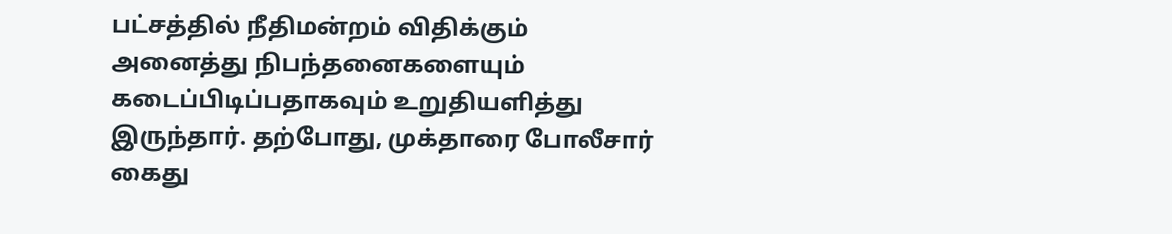பட்சத்தில் நீதிமன்றம் விதிக்கும் அனைத்து நிபந்தனைகளையும் கடைப்பிடிப்பதாகவும் உறுதியளித்து இருந்தார். தற்போது, முக்தாரை போலீசார் கைது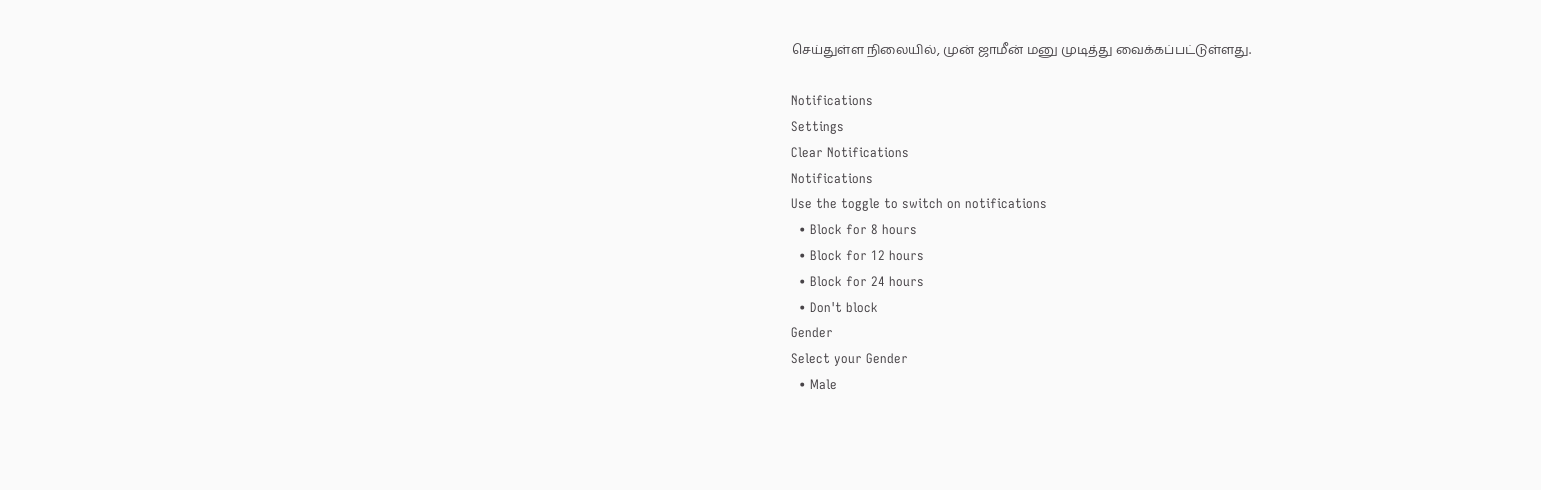செய்துள்ள நிலையில், முன் ஜாமீன் மனு முடித்து வைக்கப்பட்டுள்ளது.

Notifications
Settings
Clear Notifications
Notifications
Use the toggle to switch on notifications
  • Block for 8 hours
  • Block for 12 hours
  • Block for 24 hours
  • Don't block
Gender
Select your Gender
  • Male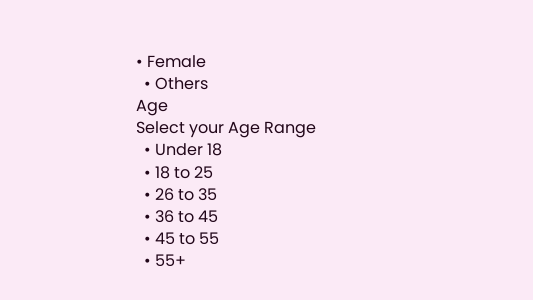• Female
  • Others
Age
Select your Age Range
  • Under 18
  • 18 to 25
  • 26 to 35
  • 36 to 45
  • 45 to 55
  • 55+